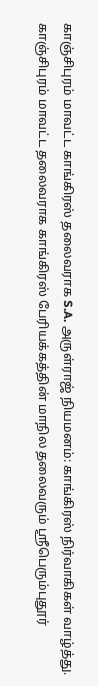காஞ்சிபுரம் மாவட்ட காங்கிரஸ் தலைவராக S.A. அருள்ராஜ் நியமனம்: காங்கிரஸ் நிர்வாகிகள் வாழ்த்து.
காஞ்சிபுரம் மாவட்ட தலைவராக காங்கிரஸ் பேரியக்கத்தின் மாநில தலைவரும் ஸ்ரீபெரும்புதூர்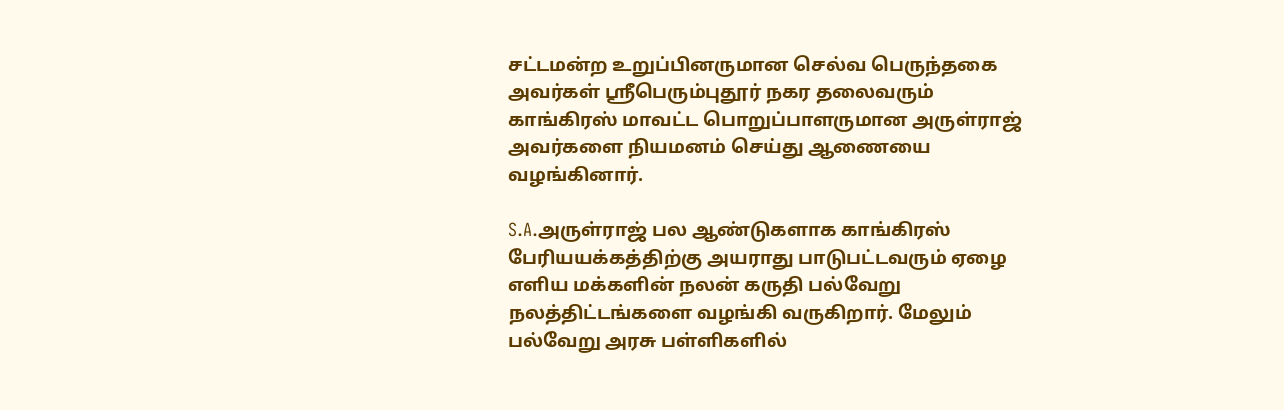சட்டமன்ற உறுப்பினருமான செல்வ பெருந்தகை அவர்கள் ஸ்ரீபெரும்புதூர் நகர தலைவரும் காங்கிரஸ் மாவட்ட பொறுப்பாளருமான அருள்ராஜ் அவர்களை நியமனம் செய்து ஆணையை வழங்கினார்.

S.A.அருள்ராஜ் பல ஆண்டுகளாக காங்கிரஸ் பேரியயக்கத்திற்கு அயராது பாடுபட்டவரும் ஏழை எளிய மக்களின் நலன் கருதி பல்வேறு நலத்திட்டங்களை வழங்கி வருகிறார். மேலும் பல்வேறு அரசு பள்ளிகளில்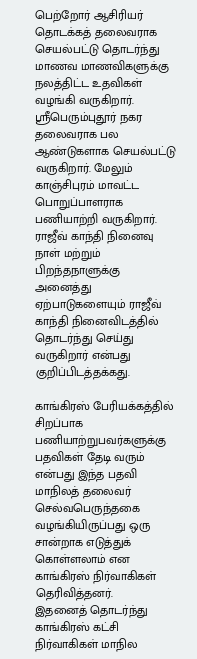பெற்றோர் ஆசிரியர் தொடக்கத் தலைவராக செயல்பட்டு தொடர்ந்து மாணவ மாணவிகளுக்கு நலத்திட்ட உதவிகள் வழங்கி வருகிறார்.
ஸ்ரீபெரும்புதூர் நகர தலைவராக பல ஆண்டுகளாக செயல்பட்டு வருகிறார். மேலும் காஞ்சிபுரம் மாவட்ட பொறுப்பாளராக பணியாற்றி வருகிறார். ராஜீவ் காந்தி நினைவு நாள் மற்றும் பிறந்தநாளுக்கு அனைத்து ஏற்பாடுகளையும் ராஜீவ் காந்தி நினைவிடத்தில் தொடர்ந்து செய்து வருகிறார் என்பது குறிப்பிடத்தக்கது.

காங்கிரஸ் பேரியக்கத்தில் சிறப்பாக பணியாற்றுபவர்களுக்கு பதவிகள் தேடி வரும் என்பது இந்த பதவி மாநிலத் தலைவர் செல்வபெருந்தகை வழங்கியிருப்பது ஒரு சான்றாக எடுத்துக் கொள்ளலாம் என காங்கிரஸ் நிர்வாகிகள் தெரிவித்தனர்.
இதனைத் தொடர்ந்து காங்கிரஸ் கட்சி நிர்வாகிகள் மாநில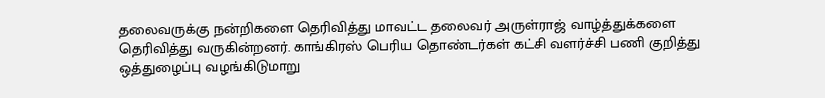தலைவருக்கு நன்றிகளை தெரிவித்து மாவட்ட தலைவர் அருள்ராஜ் வாழ்த்துக்களை தெரிவித்து வருகின்றனர். காங்கிரஸ் பெரிய தொண்டர்கள் கட்சி வளர்ச்சி பணி குறித்து ஒத்துழைப்பு வழங்கிடுமாறு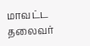மாவட்ட தலைவர்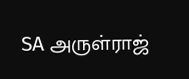SA அருள்ராஜ்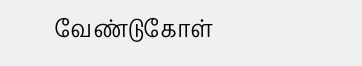வேண்டுகோள்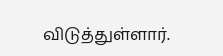விடுத்துள்ளார்.